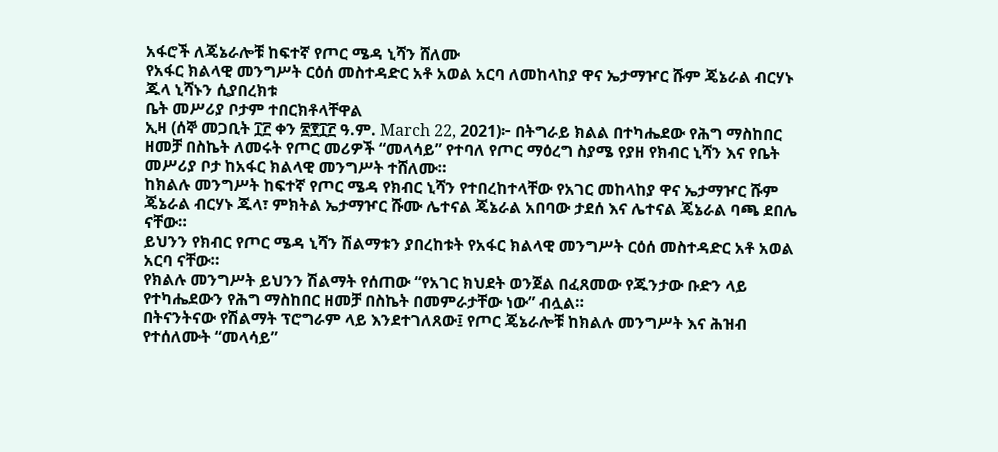አፋሮች ለጄኔራሎቹ ከፍተኛ የጦር ሜዳ ኒሻን ሸለሙ
የአፋር ክልላዊ መንግሥት ርዕሰ መስተዳድር አቶ አወል አርባ ለመከላከያ ዋና ኤታማዦር ሹም ጄኔራል ብርሃኑ ጁላ ኒሻኑን ሲያበረክቱ
ቤት መሥሪያ ቦታም ተበርክቶላቸዋል
ኢዛ (ሰኞ መጋቢት ፲፫ ቀን ፳፻፲፫ ዓ.ም. March 22, 2021)፦ በትግራይ ክልል በተካሔደው የሕግ ማስከበር ዘመቻ በስኬት ለመሩት የጦር መሪዎች “መላሳይ” የተባለ የጦር ማዕረግ ስያሜ የያዘ የክብር ኒሻን እና የቤት መሥሪያ ቦታ ከአፋር ክልላዊ መንግሥት ተሸለሙ።
ከክልሉ መንግሥት ከፍተኛ የጦር ሜዳ የክብር ኒሻን የተበረከተላቸው የአገር መከላከያ ዋና ኤታማዦር ሹም ጄኔራል ብርሃኑ ጁላ፣ ምክትል ኤታማዦር ሹሙ ሌተናል ጄኔራል አበባው ታደሰ እና ሌተናል ጄኔራል ባጫ ደበሌ ናቸው።
ይህንን የክብር የጦር ሜዳ ኒሻን ሽልማቱን ያበረከቱት የአፋር ክልላዊ መንግሥት ርዕሰ መስተዳድር አቶ አወል አርባ ናቸው።
የክልሉ መንግሥት ይህንን ሽልማት የሰጠው “የአገር ክህደት ወንጀል በፈጸመው የጁንታው ቡድን ላይ የተካሔደውን የሕግ ማስከበር ዘመቻ በስኬት በመምራታቸው ነው” ብሏል።
በትናንትናው የሽልማት ፕሮግራም ላይ እንደተገለጸው፤ የጦር ጄኔራሎቹ ከክልሉ መንግሥት እና ሕዝብ የተሰለሙት “መላሳይ”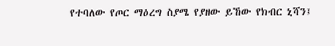የተባለው የጦር ማዕረግ ስያሜ የያዘው ይኸው የክብር ኒሻን፤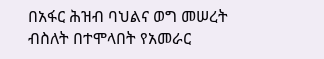በአፋር ሕዝብ ባህልና ወግ መሠረት ብስለት በተሞላበት የአመራር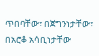ጥበባቸው፣ በጀግንነታቸው፣ በአሮቆ አሳቢነታቸው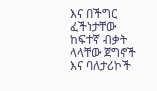እና በችግር ፈችነታቸው ከፍተኛ ብቃት ላላቸው ጀግኖች እና ባለታሪኮች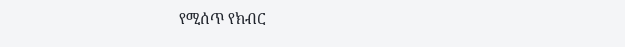የሚሰጥ የክብር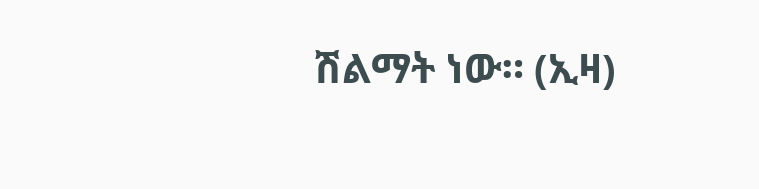ሽልማት ነው። (ኢዛ)